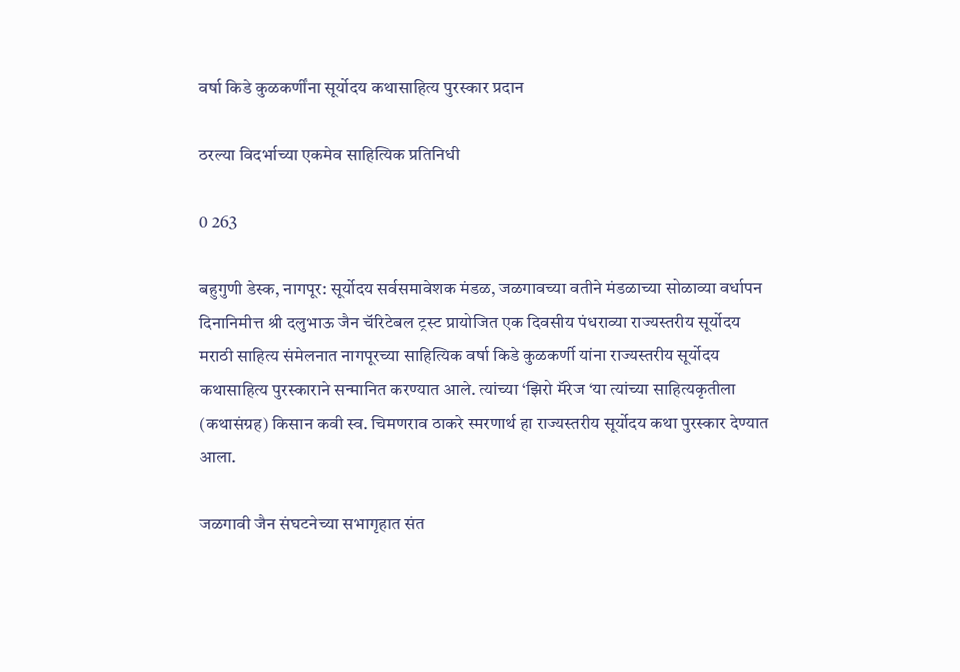वर्षा किडे कुळकर्णींना सूर्योदय कथासाहित्य पुरस्कार प्रदान

ठरल्या विदर्भाच्या एकमेव साहित्यिक प्रतिनिधी

0 263

बहुगुणी डेस्क, नागपूर: सूर्योदय सर्वसमावेशक मंडळ, जळगावच्या वतीने मंडळाच्या सोळाव्या वर्धापन दिनानिमीत्त श्री दलुभाऊ जैन चॅरिटेबल ट्रस्ट प्रायोजित एक दिवसीय पंधराव्या राज्यस्तरीय सूर्योदय मराठी साहित्य संमेलनात नागपूरच्या साहित्यिक वर्षा किडे कुळकर्णी यांना राज्यस्तरीय सूर्योदय कथासाहित्य पुरस्काराने सन्मानित करण्यात आले. त्यांच्या ‘झिरो मॅरेज ‘या त्यांच्या साहित्यकृतीला (कथासंग्रह) किसान कवी स्व. चिमणराव ठाकरे स्मरणार्थ हा राज्यस्तरीय सूर्योदय कथा पुरस्कार देण्यात आला.

जळगावी जैन संघटनेच्या सभागृहात संत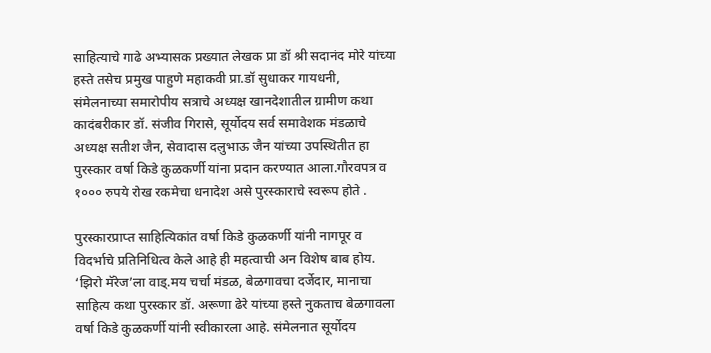साहित्याचे गाढे अभ्यासक प्रख्यात लेखक प्रा डॉ श्री सदानंद मोरे यांच्या हस्ते तसेच प्रमुख पाहुणे महाकवी प्रा.डॉ सुधाकर गायधनी, संमेलनाच्या समारोपीय सत्राचे अध्यक्ष खानदेशातील ग्रामीण कथा कादंबरीकार डॉ. संजीव गिरासे, सूर्योदय सर्व समावेशक मंडळाचे अध्यक्ष सतीश जैन, सेवादास दलुभाऊ जैन यांच्या उपस्थितीत हा पुरस्कार वर्षा किडे कुळकर्णी यांना प्रदान करण्यात आला.गौरवपत्र व १००० रुपये रोख रकमेचा धनादेश असे पुरस्काराचे स्वरूप होते .

पुरस्कारप्राप्त साहित्यिकांत वर्षा किडे कुळकर्णी यांनी नागपूर व विदर्भाचे प्रतिनिधित्व केले आहे ही महत्वाची अन विशेष बाब होय. ‘झिरो मॅरेज’ला वाड्.मय चर्चा मंडळ, बेळगावचा दर्जेदार, मानाचा साहित्य कथा पुरस्कार डॉ. अरूणा ढेरे यांच्या हस्ते नुकताच बेळगावला वर्षा किडे कुळकर्णी यांनी स्वीकारला आहे. संमेलनात सूर्योदय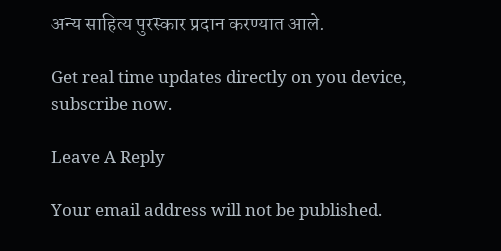अन्य साहित्य पुरस्कार प्रदान करण्यात आले.

Get real time updates directly on you device, subscribe now.

Leave A Reply

Your email address will not be published.